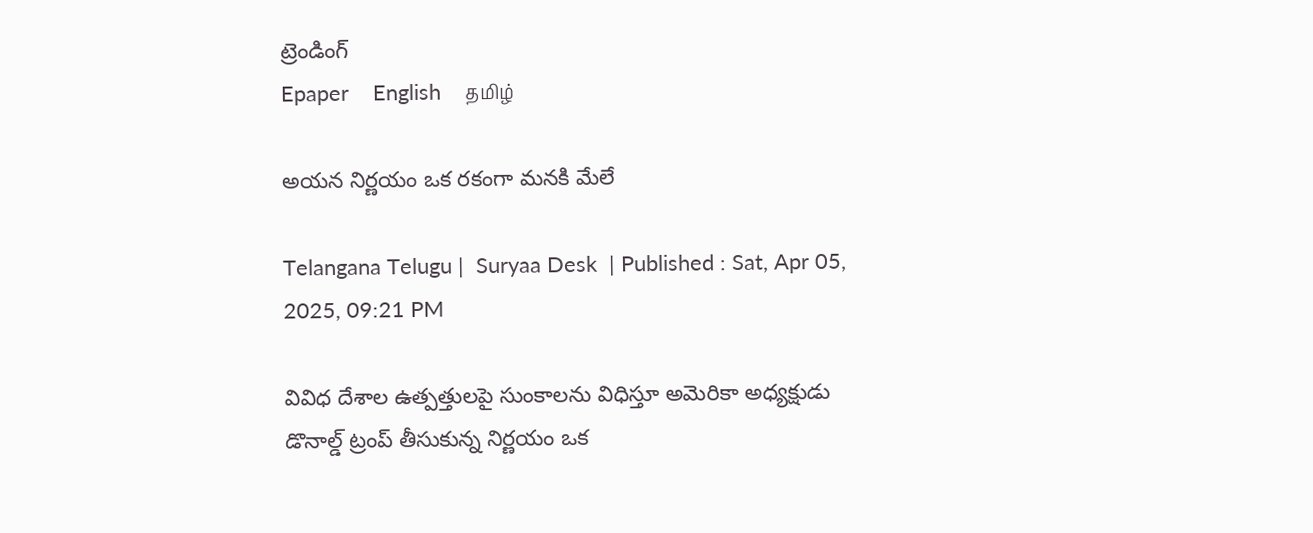ట్రెండింగ్
Epaper    English    தமிழ்

అయన నిర్ణయం ఒక రకంగా మనకి మేలే

Telangana Telugu |  Suryaa Desk  | Published : Sat, Apr 05, 2025, 09:21 PM

వివిధ దేశాల ఉత్పత్తులపై సుంకాలను విధిస్తూ అమెరికా అధ్యక్షుడు డొనాల్డ్ ట్రంప్ తీసుకున్న నిర్ణయం ఒక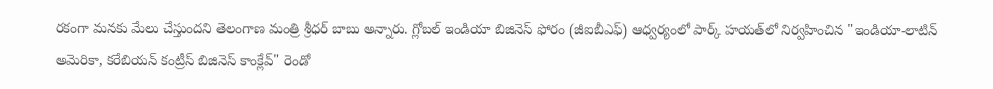రకంగా మనకు మేలు చేస్తుందని తెలంగాణ మంత్రి శ్రీధర్ బాబు అన్నారు. గ్లోబల్ ఇండియా బిజినెస్ ఫోరం (జీఐబీఎఫ్) ఆధ్వర్యంలో పార్క్ హయత్‌లో నిర్వహించిన "ఇండియా-లాటిన్ అమెరికా, కరేబియన్ కంట్రీస్ బిజినెస్ కాంక్లేవ్" రెండో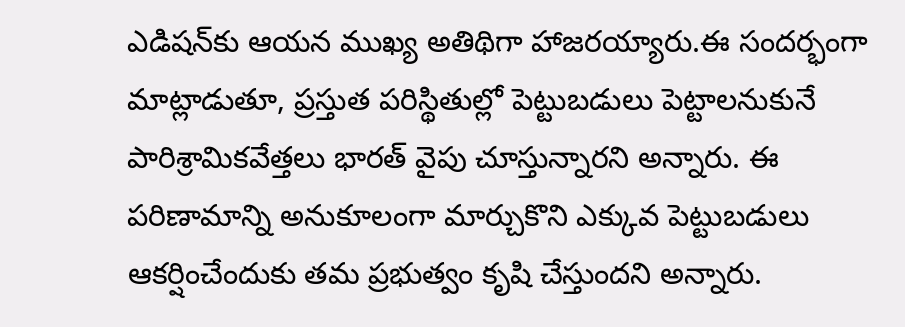ఎడిషన్‌కు ఆయన ముఖ్య అతిథిగా హాజరయ్యారు.ఈ సందర్భంగా మాట్లాడుతూ, ప్రస్తుత పరిస్థితుల్లో పెట్టుబడులు పెట్టాలనుకునే పారిశ్రామికవేత్తలు భారత్ వైపు చూస్తున్నారని అన్నారు. ఈ పరిణామాన్ని అనుకూలంగా మార్చుకొని ఎక్కువ పెట్టుబడులు ఆకర్షించేందుకు తమ ప్రభుత్వం కృషి చేస్తుందని అన్నారు.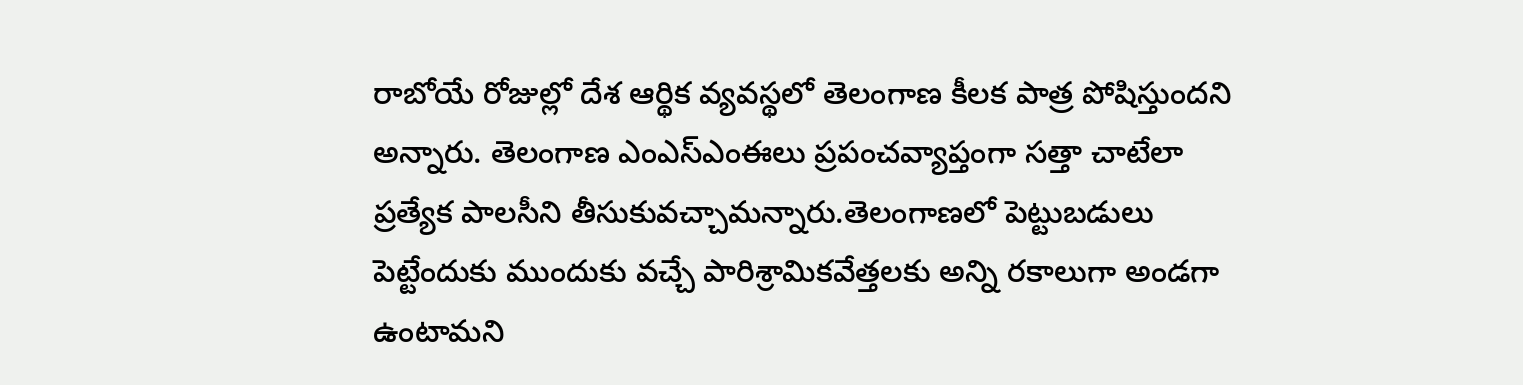రాబోయే రోజుల్లో దేశ ఆర్థిక వ్యవస్థలో తెలంగాణ కీలక పాత్ర పోషిస్తుందని అన్నారు. తెలంగాణ ఎంఎస్ఎంఈలు ప్రపంచవ్యాప్తంగా సత్తా చాటేలా ప్రత్యేక పాలసీని తీసుకువచ్చామన్నారు.తెలంగాణలో పెట్టుబడులు పెట్టేందుకు ముందుకు వచ్చే పారిశ్రామికవేత్తలకు అన్ని రకాలుగా అండగా ఉంటామని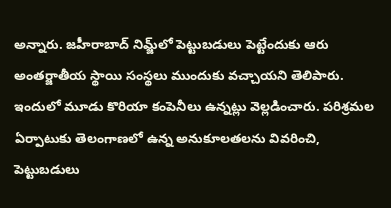అన్నారు. జహీరాబాద్ నిమ్జ్‌లో పెట్టుబడులు పెట్టేందుకు ఆరు అంతర్జాతీయ స్థాయి సంస్థలు ముందుకు వచ్చాయని తెలిపారు. ఇందులో మూడు కొరియా కంపెనీలు ఉన్నట్లు వెల్లడించారు. పరిశ్రమల ఏర్పాటుకు తెలంగాణలో ఉన్న అనుకూలతలను వివరించి, పెట్టుబడులు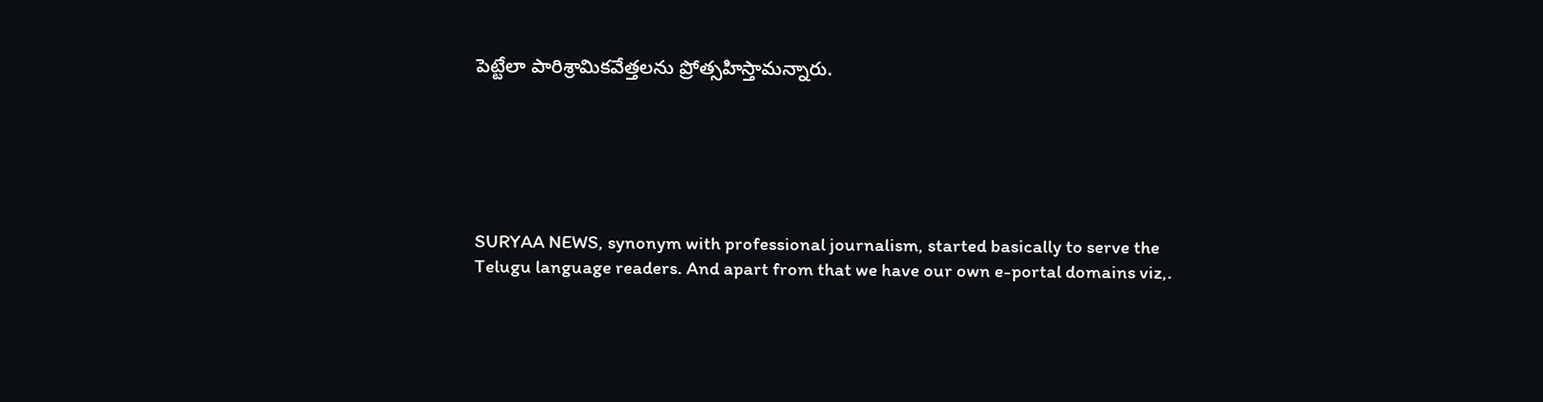పెట్టేలా పారిశ్రామికవేత్తలను ప్రోత్సహిస్తామన్నారు.






SURYAA NEWS, synonym with professional journalism, started basically to serve the Telugu language readers. And apart from that we have our own e-portal domains viz,.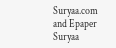Suryaa.com and Epaper Suryaa